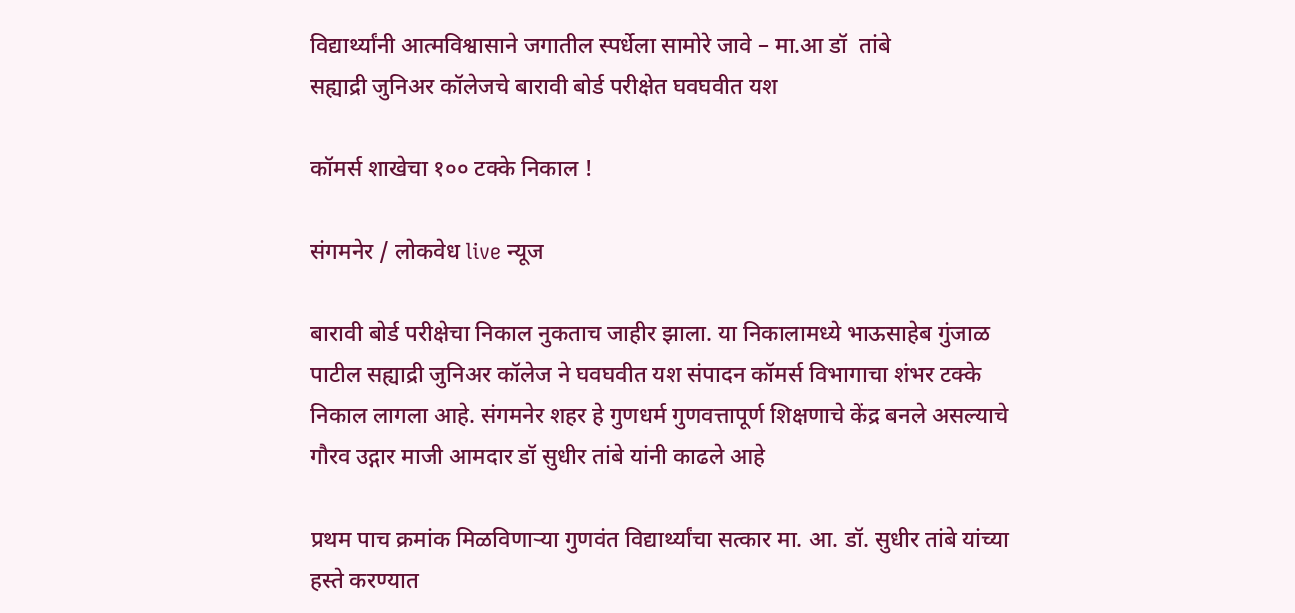विद्यार्थ्यांनी आत्मविश्वासाने जगातील स्पर्धेला सामोरे जावे – मा.आ डॉ  तांबे
सह्याद्री जुनिअर कॉलेजचे बारावी बोर्ड परीक्षेत घवघवीत यश

कॉमर्स शाखेचा १०० टक्के निकाल !

संगमनेर / लोकवेध live न्यूज

बारावी बोर्ड परीक्षेचा निकाल नुकताच जाहीर झाला. या निकालामध्ये भाऊसाहेब गुंजाळ पाटील सह्याद्री जुनिअर कॉलेज ने घवघवीत यश संपादन कॉमर्स विभागाचा शंभर टक्के निकाल लागला आहे. संगमनेर शहर हे गुणधर्म गुणवत्तापूर्ण शिक्षणाचे केंद्र बनले असल्याचे गौरव उद्गार माजी आमदार डॉ सुधीर तांबे यांनी काढले आहे

प्रथम पाच क्रमांक मिळविणाऱ्या गुणवंत विद्यार्थ्यांचा सत्कार मा. आ. डॉ. सुधीर तांबे यांच्या हस्ते करण्यात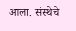आला. संस्थेचे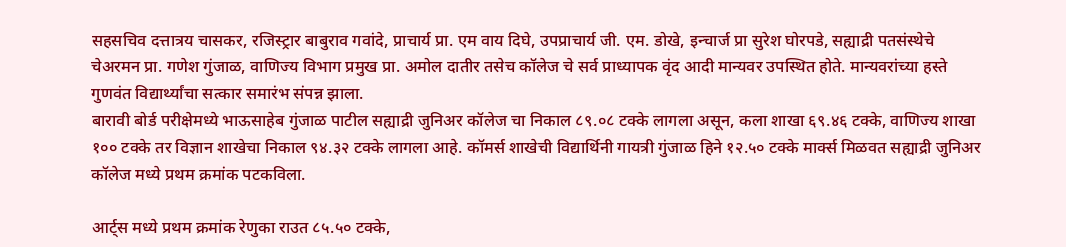सहसचिव दत्तात्रय चासकर, रजिस्ट्रार बाबुराव गवांदे, प्राचार्य प्रा. एम वाय दिघे, उपप्राचार्य जी. एम. डोखे, इन्चार्ज प्रा सुरेश घोरपडे, सह्याद्री पतसंस्थेचे चेअरमन प्रा. गणेश गुंजाळ, वाणिज्य विभाग प्रमुख प्रा. अमोल दातीर तसेच कॉलेज चे सर्व प्राध्यापक वृंद आदी मान्यवर उपस्थित होते. मान्यवरांच्या हस्ते गुणवंत विद्यार्थ्यांचा सत्कार समारंभ संपन्न झाला.
बारावी बोर्ड परीक्षेमध्ये भाऊसाहेब गुंजाळ पाटील सह्याद्री जुनिअर कॉलेज चा निकाल ८९.०८ टक्के लागला असून, कला शाखा ६९.४६ टक्के, वाणिज्य शाखा १०० टक्के तर विज्ञान शाखेचा निकाल ९४.३२ टक्के लागला आहे. कॉमर्स शाखेची विद्यार्थिनी गायत्री गुंजाळ हिने १२.५० टक्के मार्क्स मिळवत सह्याद्री जुनिअर कॉलेज मध्ये प्रथम क्रमांक पटकविला.

आर्ट्स मध्ये प्रथम क्रमांक रेणुका राउत ८५.५० टक्के,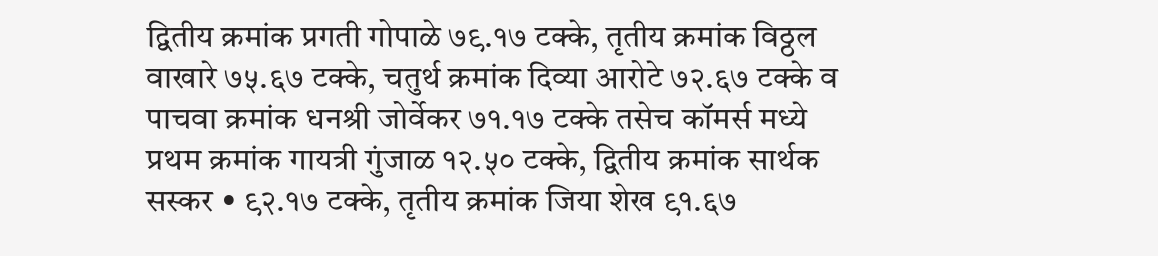द्वितीय क्रमांक प्रगती गोपाळे ७९.१७ टक्के, तृतीय क्रमांक विठ्ठल वाखारे ७५.६७ टक्के, चतुर्थ क्रमांक दिव्या आरोटे ७२.६७ टक्के व पाचवा क्रमांक धनश्री जोर्वेकर ७१.१७ टक्के तसेच कॉमर्स मध्ये प्रथम क्रमांक गायत्री गुंजाळ १२.५० टक्के, द्वितीय क्रमांक सार्थक सस्कर • ९२.१७ टक्के, तृतीय क्रमांक जिया शेख ९१.६७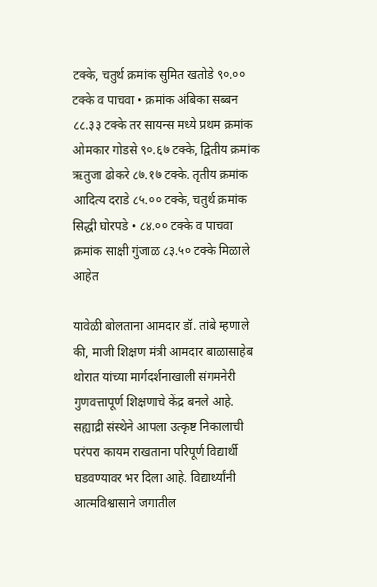टक्के, चतुर्थ क्रमांक सुमित खतोडे ९०.०० टक्के व पाचवा • क्रमांक अंबिका सब्बन ८८.३३ टक्के तर सायन्स मध्ये प्रथम क्रमांक ओमकार गोडसे ९०.६७ टक्के, द्वितीय क्रमांक ऋतुजा ढोकरे ८७.१७ टक्के. तृतीय क्रमांक आदित्य दराडे ८५.०० टक्के, चतुर्थ क्रमांक सिद्धी घोरपडे • ८४.०० टक्के व पाचवा क्रमांक साक्षी गुंजाळ ८३.५० टक्के मिळाले आहेत

यावेळी बोलताना आमदार डॉ. तांबे म्हणाले की, माजी शिक्षण मंत्री आमदार बाळासाहेब थोरात यांच्या मार्गदर्शनाखाली संगमनेरी गुणवत्तापूर्ण शिक्षणाचे केंद्र बनले आहे. सह्याद्री संस्थेने आपला उत्कृष्ट निकालाची परंपरा कायम राखताना परिपूर्ण विद्यार्थी घडवण्यावर भर दिला आहे. विद्यार्थ्यांनी आत्मविश्वासाने जगातील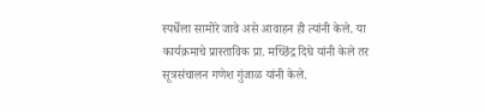स्पर्धेला सामोरे जावे असे आवाहन ही त्यांनी केले. या कार्यक्रमाचे प्रास्ताविक प्रा. मच्छिंद्र दिघे यांनी केले तर सूत्रसंचालन गणेश गुंजाळ यांनी केले.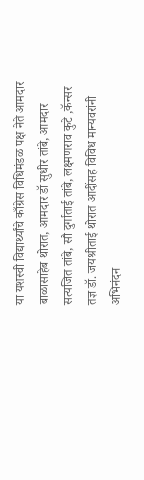या यशस्वी विद्यार्थ्यांचे काँग्रेस विधिमंडळ पक्ष नेते आमदार बाळासाहेब थोरात, आमदार डॉ सुधीर तांबे, आमदार सत्यजित तांबे, सौ दुर्गाताई तांबे, लक्ष्मणराव कुटे ,कॅन्सर तज्ञ डॉ. जयश्रीताई थोरात आदींसह विविध मान्यवरांनी अभिनंदन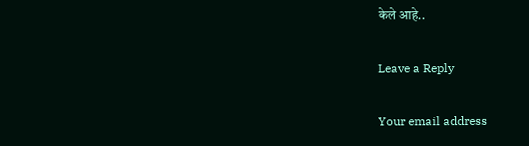केले आहे..

Leave a Reply

Your email address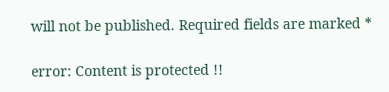will not be published. Required fields are marked *

error: Content is protected !!